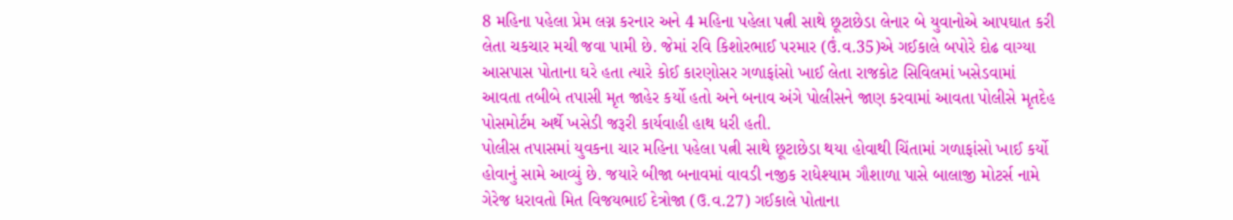8 મહિના પહેલા પ્રેમ લગ્ન કરનાર અને 4 મહિના પહેલા પત્ની સાથે છૂટાછેડા લેનાર બે યુવાનોએ આપઘાત કરી લેતા ચકચાર મચી જવા પામી છે. જેમાં રવિ કિશોરભાઈ પરમાર (ઉં.વ.35)એ ગઈકાલે બપોરે દોઢ વાગ્યા આસપાસ પોતાના ઘરે હતા ત્યારે કોઈ કારણોસર ગળાફાંસો ખાઈ લેતા રાજકોટ સિવિલમાં ખસેડવામાં આવતા તબીબે તપાસી મૃત જાહેર કર્યો હતો અને બનાવ અંગે પોલીસને જાણ કરવામાં આવતા પોલીસે મૃતદેહ પોસમોર્ટમ અર્થે ખસેડી જરૂરી કાર્યવાહી હાથ ધરી હતી.
પોલીસ તપાસમાં યુવકના ચાર મહિના પહેલા પત્ની સાથે છૂટાછેડા થયા હોવાથી ચિંતામાં ગળાફાંસો ખાઈ કર્યો હોવાનું સામે આવ્યું છે. જયારે બીજા બનાવમાં વાવડી નજીક રાધેશ્યામ ગૌશાળા પાસે બાલાજી મોટર્સ નામે ગેરેજ ધરાવતો મિત વિજયભાઈ દેત્રોજા (ઉ.વ.27) ગઈકાલે પોતાના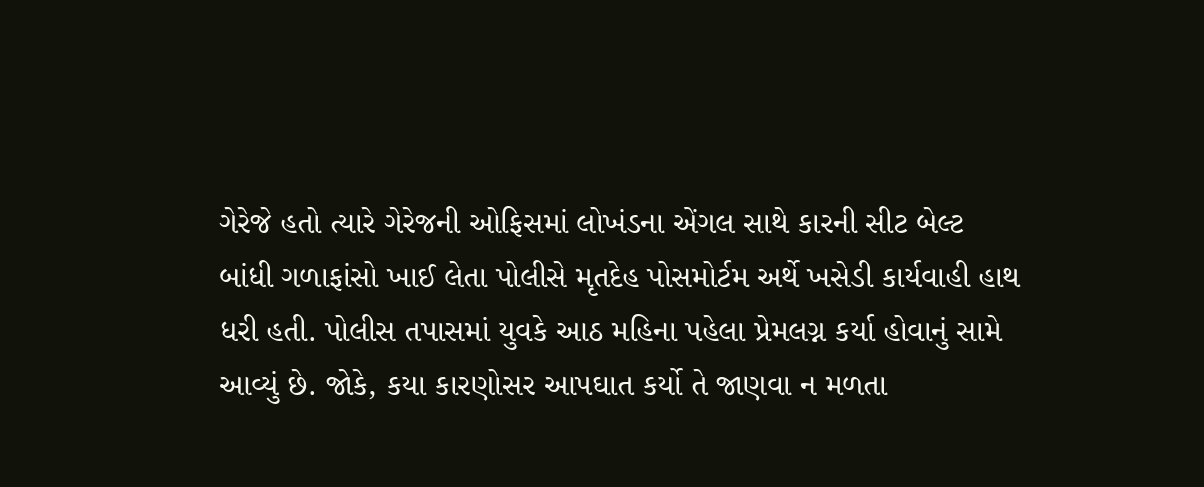ગેરેજે હતો ત્યારે ગેરેજની ઓફિસમાં લોખંડના એંગલ સાથે કારની સીટ બેલ્ટ બાંધી ગળાફાંસો ખાઈ લેતા પોલીસે મૃતદેહ પોસમોર્ટમ અર્થે ખસેડી કાર્યવાહી હાથ ધરી હતી. પોલીસ તપાસમાં યુવકે આઠ મહિના પહેલા પ્રેમલગ્ન કર્યા હોવાનું સામે આવ્યું છે. જોકે, કયા કારણોસર આપઘાત કર્યો તે જાણવા ન મળતા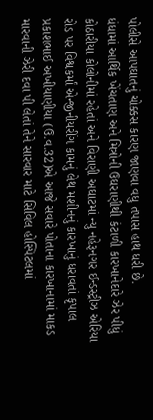પોલીસે આપઘાતનું ચોક્કસ કારણ જાણવા વધુ તપાસ હાથ ધરી છે.
ધંધામાં આર્થિક ખેંચતાણ અને મિત્રોની ઉઘરાણીથી કંટાળી કારખાનેદારે ઝેર પીધું કોઠારીયા કોલોનીમાં રહેતાં અને વિરાણી અઘાટમાં ન્યુ નહેરૂનગર ઈન્ડસ્ટ્રીઝ એરિયા રોડ પર વિશ્વકર્માં એન્જીનીયરીંગ કામનું લેથ મશીનનું કારખાનું ધરાવતાં કૃપાલ પ્રકાશભાઈ અખીયાણીયા (ઉ.વ.32)એ આજે સવારે પોતાના કારખાનામાં માકડ મારવાની ઝેરી દવા પી લેતાં તેને સારવાર માટે સિવિલ હોસ્પિટલમાં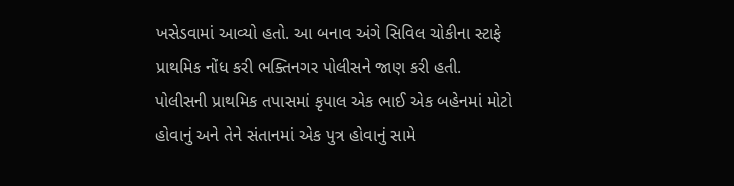ખસેડવામાં આવ્યો હતો. આ બનાવ અંગે સિવિલ ચોકીના સ્ટાફે પ્રાથમિક નોંધ કરી ભક્તિનગર પોલીસને જાણ કરી હતી.
પોલીસની પ્રાથમિક તપાસમાં કૃપાલ એક ભાઈ એક બહેનમાં મોટો હોવાનું અને તેને સંતાનમાં એક પુત્ર હોવાનું સામે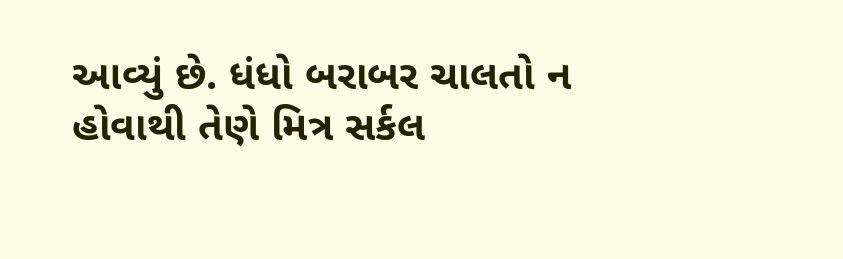આવ્યું છે. ધંધો બરાબર ચાલતો ન હોવાથી તેણે મિત્ર સર્કલ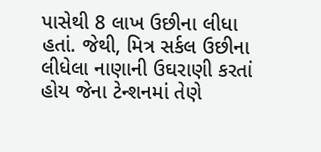પાસેથી 8 લાખ ઉછીના લીધા હતાં. જેથી, મિત્ર સર્કલ ઉછીના લીધેલા નાણાની ઉઘરાણી કરતાં હોય જેના ટેન્શનમાં તેણે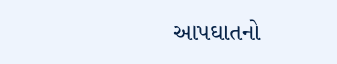આપઘાતનો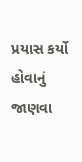પ્રયાસ કર્યો હોવાનું જાણવા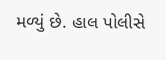મળ્યું છે. હાલ પોલીસે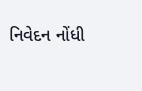નિવેદન નોંધી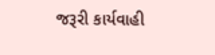જરૂરી કાર્યવાહી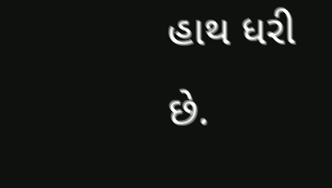હાથ ધરી છે.